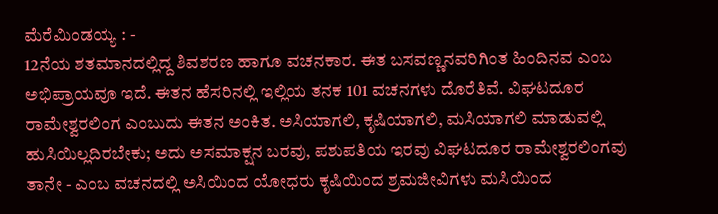ಮೆರೆಮಿಂಡಯ್ಯ : -
12ನೆಯ ಶತಮಾನದಲ್ಲಿದ್ದ ಶಿವಶರಣ ಹಾಗೂ ವಚನಕಾರ. ಈತ ಬಸವಣ್ಣನವರಿಗಿಂತ ಹಿಂದಿನವ ಎಂಬ ಅಭಿಪ್ರಾಯವೂ ಇದೆ. ಈತನ ಹೆಸರಿನಲ್ಲಿ ಇಲ್ಲಿಯ ತನಕ 101 ವಚನಗಳು ದೊರೆತಿವೆ. ವಿಘಟದೂರ ರಾಮೇಶ್ವರಲಿಂಗ ಎಂಬುದು ಈತನ ಅಂಕಿತ. ಅಸಿಯಾಗಲಿ, ಕೃಷಿಯಾಗಲಿ, ಮಸಿಯಾಗಲಿ ಮಾಡುವಲ್ಲಿ ಹುಸಿಯಿಲ್ಲದಿರಬೇಕು; ಅದು ಅಸಮಾಕ್ಷನ ಬರವು, ಪಶುಪತಿಯ ಇರವು ವಿಘಟದೂರ ರಾಮೇಶ್ವರಲಿಂಗವು ತಾನೇ - ಎಂಬ ವಚನದಲ್ಲಿ ಅಸಿಯಿಂದ ಯೋಧರು ಕೃಷಿಯಿಂದ ಶ್ರಮಜೀವಿಗಳು ಮಸಿಯಿಂದ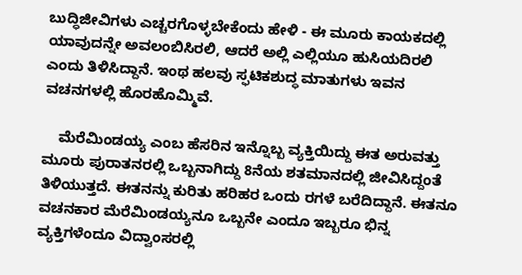ಬುದ್ಧಿಜೀವಿಗಳು ಎಚ್ಚರಗೊಳ್ಳಬೇಕೆಂದು ಹೇಳಿ - ಈ ಮೂರು ಕಾಯಕದಲ್ಲಿ ಯಾವುದನ್ನೇ ಅವಲಂಬಿಸಿರಲಿ, ಆದರೆ ಅಲ್ಲಿ ಎಲ್ಲಿಯೂ ಹುಸಿಯದಿರಲಿ ಎಂದು ತಿಳಿಸಿದ್ದಾನೆ. ಇಂಥ ಹಲವು ಸ್ಫಟಿಕಶುದ್ಧ ಮಾತುಗಳು ಇವನ ವಚನಗಳಲ್ಲಿ ಹೊರಹೊಮ್ಮಿವೆ.

    ಮೆರೆಮಿಂಡಯ್ಯ ಎಂಬ ಹೆಸರಿನ ಇನ್ನೊಬ್ಬ ವ್ಯಕ್ತಿಯಿದ್ದು ಈತ ಅರುವತ್ತು ಮೂರು ಪುರಾತನರಲ್ಲಿ ಒಬ್ಬನಾಗಿದ್ದು 8ನೆಯ ಶತಮಾನದಲ್ಲಿ ಜೀವಿಸಿದ್ದಂತೆ ತಿಳಿಯುತ್ತದೆ. ಈತನನ್ನು ಕುರಿತು ಹರಿಹರ ಒಂದು ರಗಳೆ ಬರೆದಿದ್ದಾನೆ. ಈತನೂ ವಚನಕಾರ ಮೆರೆಮಿಂಡಯ್ಯನೂ ಒಬ್ಬನೇ ಎಂದೂ ಇಬ್ಬರೂ ಭಿನ್ನ ವ್ಯಕ್ತಿಗಳೆಂದೂ ವಿದ್ವಾಂಸರಲ್ಲಿ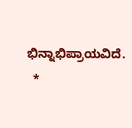ಭಿನ್ನಾಭಿಪ್ರಾಯವಿದೆ.
  *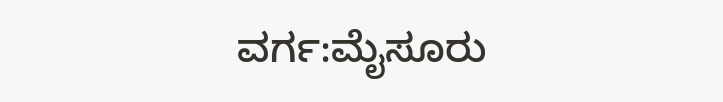ವರ್ಗ:ಮೈಸೂರು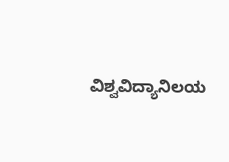ವಿಶ್ವವಿದ್ಯಾನಿಲಯ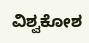ವಿಶ್ವಕೋಶ